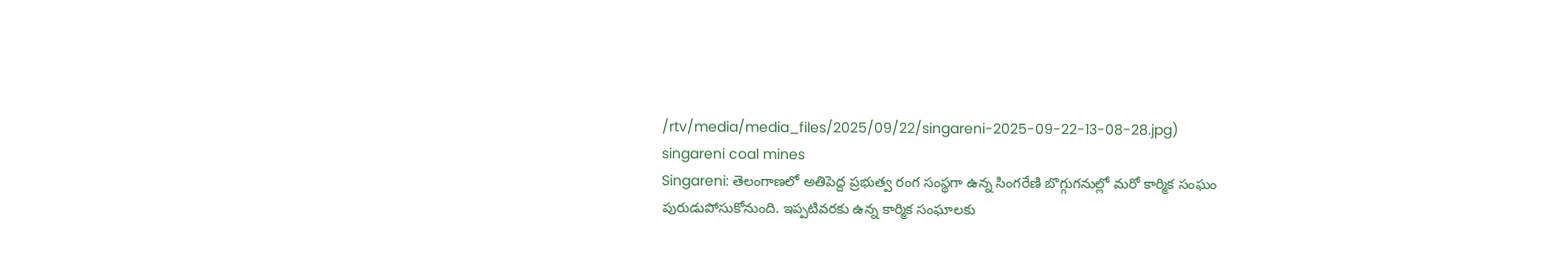/rtv/media/media_files/2025/09/22/singareni-2025-09-22-13-08-28.jpg)
singareni coal mines
Singareni: తెలంగాణలో అతిపెద్ద ప్రభుత్వ రంగ సంస్థగా ఉన్న సింగరేణి బొగ్గుగనుల్లో మరో కార్మిక సంఘం పురుడుపోసుకోనుంది. ఇప్పటివరకు ఉన్న కార్మిక సంఘాలకు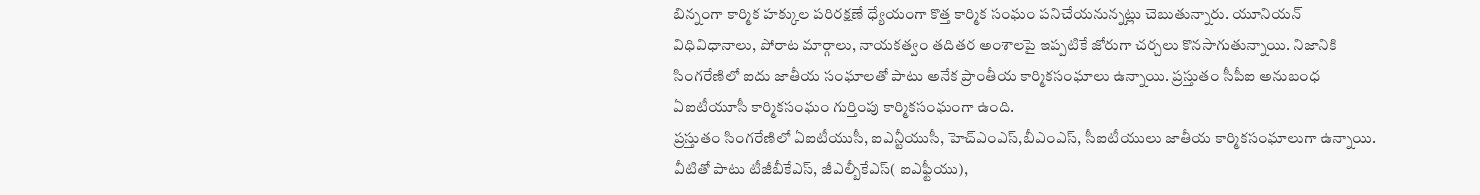బిన్నంగా కార్మిక హక్కుల పరిరక్షణే ధ్యేయంగా కొత్త కార్మిక సంఘం పనిచేయనున్నట్లు చెబుతున్నారు. యూనియన్ విధివిధానాలు, పోరాట మార్గాలు, నాయకత్వం తదితర అంశాలపై ఇప్పటికే జోరుగా చర్చలు కొనసాగుతున్నాయి. నిజానికి సింగరేణిలో ఐదు జాతీయ సంఘాలతో పాటు అనేక ప్రాంతీయ కార్మికసంఘాలు ఉన్నాయి. ప్రస్తుతం సీపీఐ అనుబంధ ఏఐటీయూసీ కార్మికసంఘం గుర్తింపు కార్మికసంఘంగా ఉంది.
ప్రస్తుతం సింగరేణిలో ఏఐటీయుసీ, ఐఎన్టీయుసీ, హెచ్ఎంఎస్,బీఎంఎస్, సీఐటీయులు జాతీయ కార్మికసంఘాలుగా ఉన్నాయి. వీటితో పాటు టీజీబీకేఎస్, జీఎల్బీకేఎస్( ఐఎఫ్టీయు),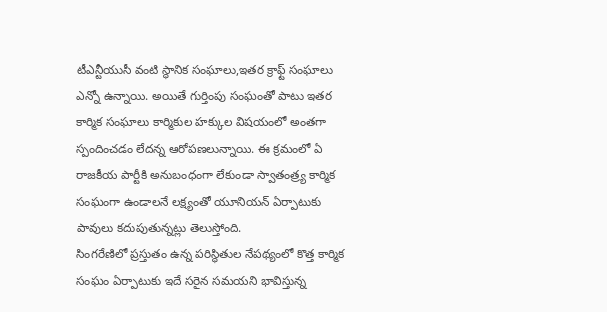టీఎన్టీయుసీ వంటి స్థానిక సంఘాలు,ఇతర క్రాఫ్ట్ సంఘాలు ఎన్నో ఉన్నాయి. అయితే గుర్తింపు సంఘంతో పాటు ఇతర కార్మిక సంఘాలు కార్మికుల హక్కుల విషయంలో అంతగా స్పందించడం లేదన్న ఆరోపణలున్నాయి. ఈ క్రమంలో ఏ రాజకీయ పార్టీకి అనుబంధంగా లేకుండా స్వాతంత్ర్య కార్మిక సంఘంగా ఉండాలనే లక్ష్యంతో యూనియన్ ఏర్పాటుకు పావులు కదుపుతున్నట్లు తెలుస్తోంది.
సింగరేణిలో ప్రస్తుతం ఉన్న పరిస్థితుల నేపథ్యంలో కొత్త కార్మిక సంఘం ఏర్పాటుకు ఇదే సరైన సమయని భావిస్తున్న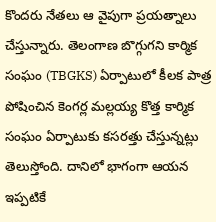కొందరు నేతలు ఆ వైపుగా ప్రయత్నాలు చేస్తున్నారు. తెలంగాణ బొగ్గుగని కార్మిక సంఘం (TBGKS) ఏర్పాటులో కీలక పాత్ర పోషించిన కెంగర్ల మల్లయ్య కొత్త కార్మిక సంఘం ఏర్పాటుకు కసరత్తు చేస్తున్నట్లు తెలుస్తోంది. దానిలో భాగంగా ఆయన ఇప్పటికే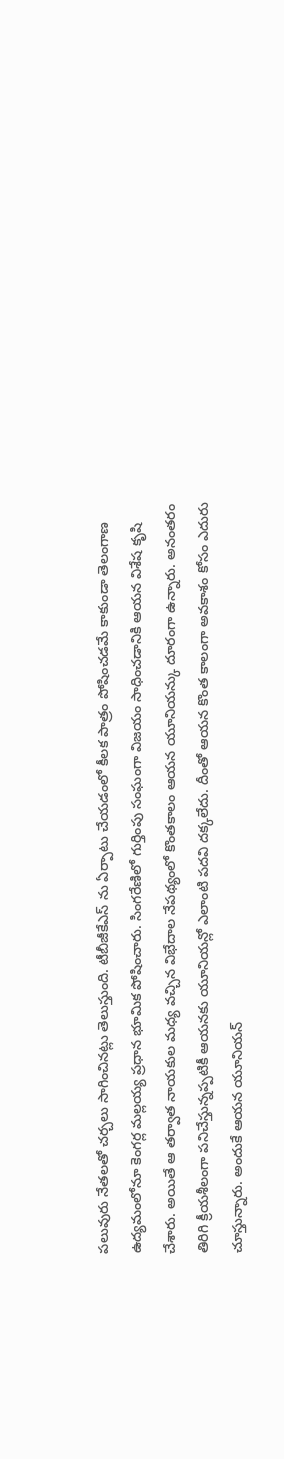పలువురు నేతలతో చర్చలు సాగించినట్లు తెలుస్తుంది. టీబీజీకేఎస్ ను ఏర్పాటు చేయడంలో కీలక పాత్రం పోషించడమే కాకుండా తెలంగాణ ఉద్యమంలోనూ కెంగర్ల మల్లయ్య ప్రధాన భూమిక పోషించారు. సింగరేణిలో గుర్తింపు సంఘంగా విజయం సాధించడానికి ఆయన విశేష కృషి చేశారు. అయితే ఆ తర్వాత నాయకుల మధ్య వచ్చిన విభేదాల నేపథ్యంలో కొంతకాలం ఆయన యూనియన్కు దూరంగా ఉన్నారు. అనంతరం తిరిగి క్రీయశీలంగా పనిచేస్తున్నప్పటికీ ఆయనకు యూనియన్లో ఎలాంటి పదవి దక్కలేదు. దీంతో ఆయన కొంత కాలంగా అవకాశం కోసం ఎదురు చూస్తున్నారు. అందుకే ఆయన యూనియన్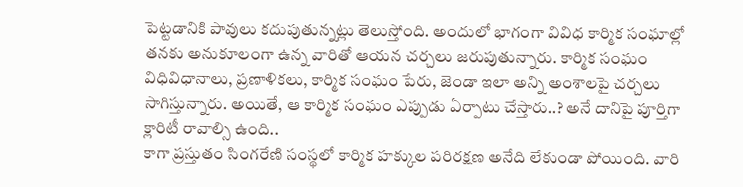పెట్టడానికి పావులు కదుపుతున్నట్లు తెలుస్తోంది. అందులో భాగంగా వివిధ కార్మిక సంఘాల్లో తనకు అనుకూలంగా ఉన్న వారితో ఆయన చర్చలు జరుపుతున్నారు. కార్మిక సంఘం విధివిధానాలు, ప్రణాళికలు, కార్మిక సంఘం పేరు, జెండా ఇలా అన్ని అంశాలపై చర్చలు సాగిస్తున్నారు. అయితే, ఆ కార్మిక సంఘం ఎప్పుడు ఏర్పాటు చేస్తారు..? అనే దానిపై పూర్తిగా క్లారిటీ రావాల్సి ఉంది..
కాగా ప్రస్తుతం సింగరేణి సంస్థలో కార్మిక హక్కుల పరిరక్షణ అనేది లేకుండా పోయింది. వారి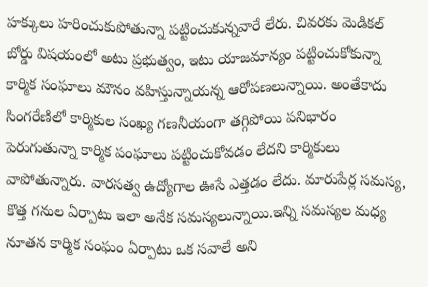హక్కులు హరించుకుపోతున్నా పట్టించుకున్నవారే లేరు. చివరకు మెడికల్ బోర్డు విషయంలో అటు ప్రభుత్వం, ఇటు యాజమాన్యం పట్టించుకోకున్నా కార్మిక సంఘాలు మౌనం వహిస్తున్నాయన్న ఆరోపణలున్నాయి. అంతేకాదు సింగరేణిలో కార్మికుల సంఖ్య గణనీయంగా తగ్గిపోయి పనిభారం పెరుగుతున్నా కార్మిక పంఘాలు పట్టించుకోవడం లేదని కార్మికులు వాపోతున్నారు. వారసత్వ ఉద్యోగాల ఊసే ఎత్తడం లేదు. మారుపేర్ల సమస్య, కొత్త గనుల ఏర్పాటు ఇలా అనేక సమస్యలున్నాయి.ఇన్ని సమస్యల మధ్య నూతన కార్మిక సంఘం ఏర్పాటు ఒక సవాలే అని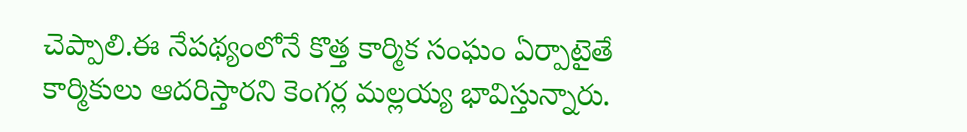చెప్పాలి.ఈ నేపథ్యంలోనే కొత్త కార్మిక సంఘం ఏర్పాటైతే కార్మికులు ఆదరిస్తారని కెంగర్ల మల్లయ్య భావిస్తున్నారు.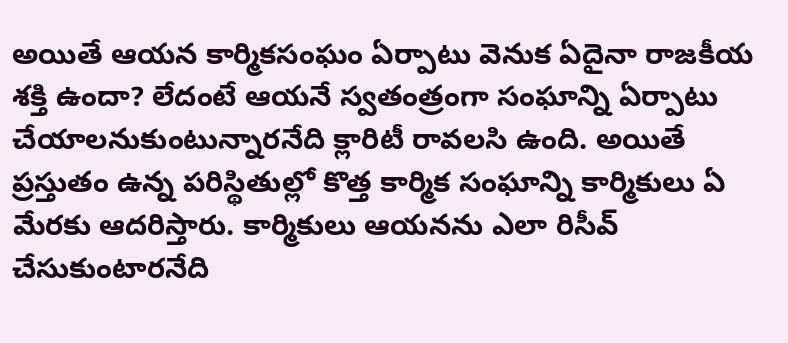అయితే ఆయన కార్మికసంఘం ఏర్పాటు వెనుక ఏదైనా రాజకీయ శక్తి ఉందా? లేదంటే ఆయనే స్వతంత్రంగా సంఘాన్ని ఏర్పాటు చేయాలనుకుంటున్నారనేది క్లారిటీ రావలసి ఉంది. అయితే ప్రస్తుతం ఉన్న పరిస్థితుల్లో కొత్త కార్మిక సంఘాన్ని కార్మికులు ఏ మేరకు ఆదరిస్తారు. కార్మికులు ఆయనను ఎలా రిసీవ్ చేసుకుంటారనేది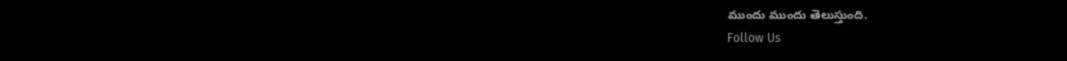ముందు ముందు తెలుస్తుంది.
Follow Us